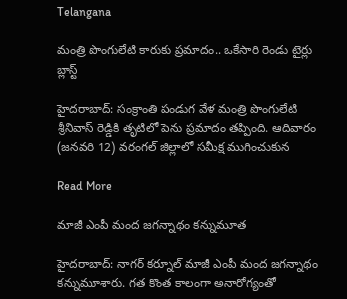Telangana

మంత్రి పొంగులేటి కారుకు ప్రమాదం.. ఒకేసారి రెండు టైర్లు బ్లాస్ట్

హైదరాబాద్: సంక్రాంతి పండుగ వేళ మంత్రి పొంగులేటి శ్రీనివాస్ రెడ్డికి తృటిలో పెను ప్రమాదం తప్పింది. ఆదివారం (జనవరి 12) వరంగల్ జిల్లాలో సమీక్ష ముగించుకున

Read More

మాజీ ఎంపీ మంద జగన్నాథం కన్నుమూత

హైదరాబాద్: నాగర్ కర్నూల్ మాజీ ఎంపీ మంద జగన్నాథం కన్నుమూశారు. గత కొంత కాలంగా అనారోగ్యంతో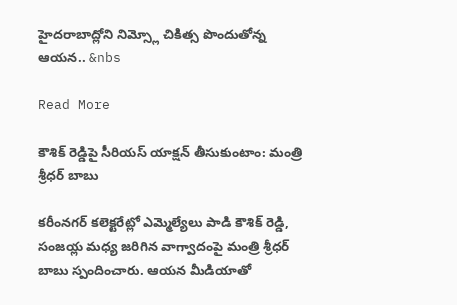హైదరాబాద్లోని నిమ్స్లో చికిత్స పొందుతోన్న ఆయన.. &nbs

Read More

కౌశిక్ రెడ్డిపై సీరియస్ యాక్షన్ తీసుకుంటాం: మంత్రి శ్రీధర్ బాబు

కరీంనగర్ కలెక్టరేట్లో ఎమ్మెల్యేలు పాడి కౌశిక్ రెడ్డి, సంజయ్ల మధ్య జరిగిన వాగ్వాదంపై మంత్రి శ్రీధర్ బాబు స్పందించారు. ఆయన మీడియాతో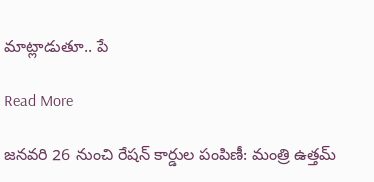మాట్లాడుతూ.. పే

Read More

జనవరి 26 నుంచి రేషన్ కార్డుల పంపిణీ: మంత్రి ఉత్తమ్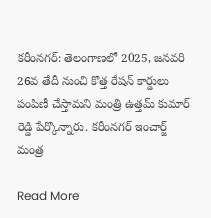కరీంనగర్: తెలంగాణలో 2025, జనవరి 26వ తేదీ నుంచి కొత్త రేషన్ కార్డులు పంపిణీ చేస్తామని మంత్రి ఉత్తమ్ కుమార్ రెడ్డి పేర్కొన్నారు. కరీంనగర్ ఇంచార్జ్ మంత్ర

Read More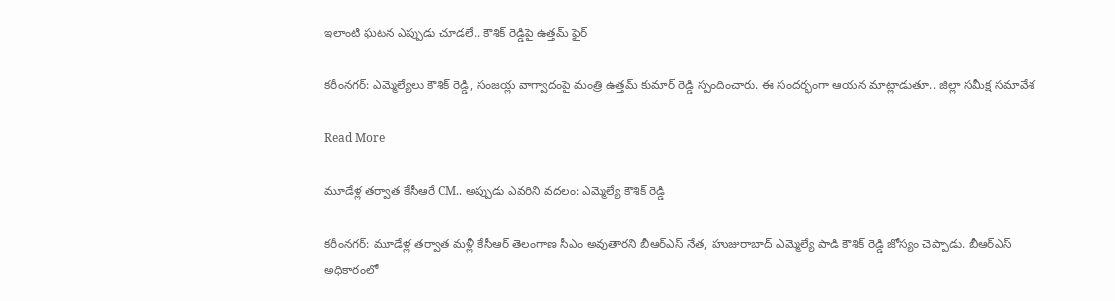ఇలాంటి ఘటన ఎప్పుడు చూడలే.. కౌశిక్ రెడ్డిపై ఉత్తమ్ ఫైర్

కరీంనగర్: ఎమ్మెల్యేలు కౌశిక్ రెడ్డి, సంజయ్ల వాగ్వాదంపై మంత్రి ఉత్తమ్ కుమార్ రెడ్డి స్పందించారు. ఈ సందర్భంగా ఆయన మాట్లాడుతూ.. జిల్లా సమీక్ష సమావేశ

Read More

మూడేళ్ల తర్వాత కేసీఆరే CM.. అప్పుడు ఎవరిని వదలం: ఎమ్మెల్యే కౌశిక్ రెడ్డి

కరీంనగర్: మూడేళ్ల తర్వాత మళ్లీ కేసీఆర్ తెలంగాణ సీఎం అవుతారని బీఆర్ఎస్ నేత, హుజురాబాద్ ఎమ్మెల్యే పాడి కౌశిక్ రెడ్డి జోస్యం చెప్పాడు. బీఆర్ఎస్ అధికారంలో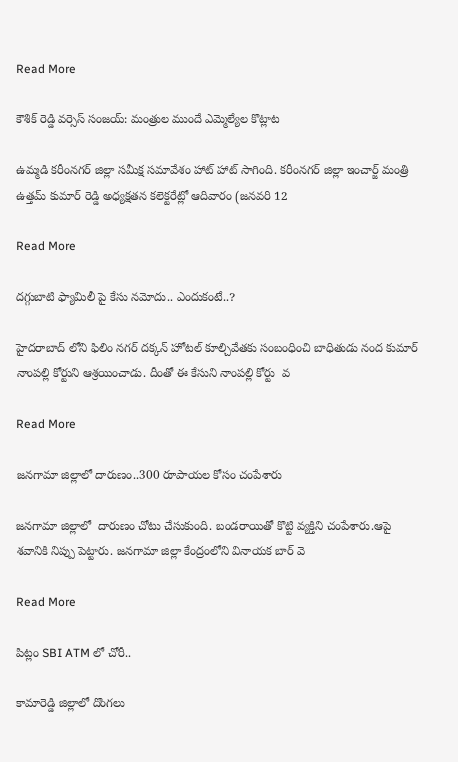Read More

కౌశిక్ రెడ్డి వర్సెస్ సంజయ్: మంత్రుల ముందే ఎమ్మెల్యేల కొట్లాట

ఉమ్మడి కరీంనగర్ జిల్లా సమీక్ష సమావేశం హాట్ హాట్ సాగింది. కరీంనగర్ జిల్లా ఇంచార్జ్ మంత్రి ఉత్తమ్ కుమార్ రెడ్డి అధ్యక్షతన కలెక్టరేట్లో ఆదివారం (జనవరి 12

Read More

దగ్గుబాటి ఫ్యామిలీ పై కేసు నమోదు.. ఎందుకంటే..?

హైదరాబాద్ లోని ఫిలిం నగర్ దక్కన్ హోటల్ కూల్చివేతకు సంబంధించి బాధితుడు నంద కుమార్ నాంపల్లి కోర్టుని ఆశ్రయించాడు. దీంతో ఈ కేసుని నాంపల్లి కోర్టు  వ

Read More

జనగామా జిల్లాలో దారుణం..300 రూపాయల కోసం చంపేశారు

జనగామా జిల్లాలో  దారుణం చోటు చేసుకుంది. బండరాయితో కొట్టి వ్యక్తిని చంపేశారు.ఆపై శవానికి నిప్పు పెట్టారు. జనగామా జిల్లా కేంద్రంలోని వినాయక బార్ వె

Read More

పిట్లం SBI ATM లో చోరీ..

కామారెడ్డి జిల్లాలో దొంగలు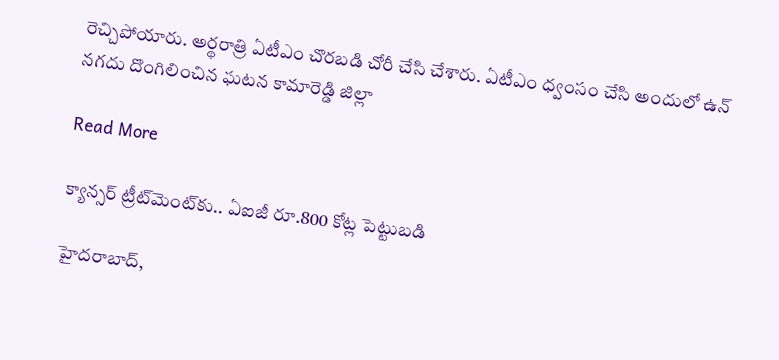రెచ్చిపోయారు. అర్థరాత్రి ఏటీఎం చొరబడి చోరీ చేసి చేశారు. ఏటీఎం ధ్వంసం చేసి అందులో ఉన్ నగదు దొంగిలించిన ఘటన కామారెడ్డి జిల్లా

Read More

క్యాన్సర్ ట్రీట్‌‌మెంట్‌‌కు.. ఏఐజీ రూ.800 కోట్ల పెట్టుబడి

హైదరాబాద్‌‌,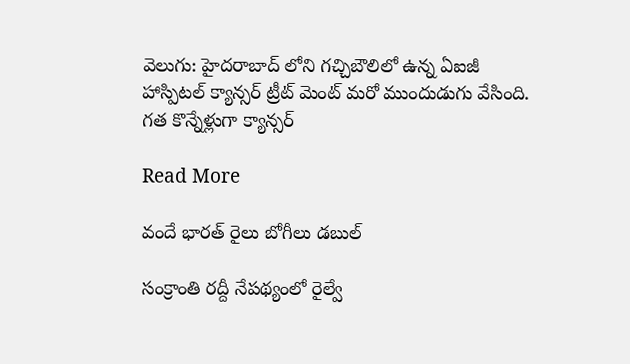వెలుగు: హైదరాబాద్ లోని గచ్చిబౌలిలో ఉన్న ఏఐజీ హాస్పిటల్ క్యాన్సర్ ట్రీట్ మెంట్ మరో ముందుడుగు వేసింది. గత కొన్నేళ్లుగా క్యాన్సర్

Read More

వందే భారత్ రైలు బోగీలు డబుల్

సంక్రాంతి రద్దీ నేపథ్యంలో రైల్వే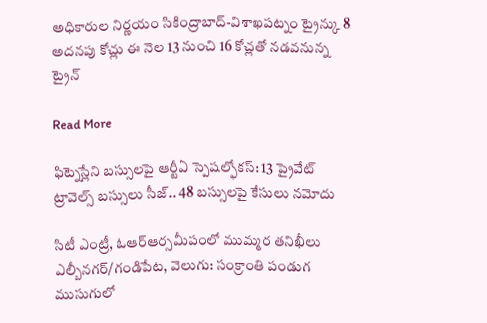అధికారుల నిర్ణయం సికింద్రాబాద్-విశాఖపట్నం ట్రైన్కు 8 అదనపు కోచ్లు ఈ నెల 13 నుంచి 16 కోచ్లతో నడవనున్న ట్రైన్

Read More

ఫిట్నెస్లేని బస్సులపై ఆర్టీఏ స్పెషల్ఫోకస్: 13 ప్రైవేట్ ట్రావెల్స్ బస్సులు సీజ్.. 48 బస్సులపై కేసులు నమోదు

సిటీ ఎంట్రీ, ఓఆర్ఆర్సమీపంలో ముమ్మర తనిఖీలు ఎల్బీనగర్/గండిపేట, వెలుగు: సంక్రాంతి పండుగ ముసుగులో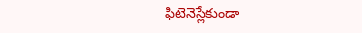ఫిటెనెస్లేకుండా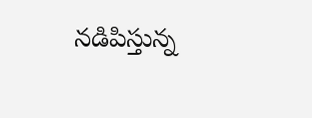నడిపిస్తున్న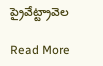ప్రైవేట్ట్రావెల

Read More